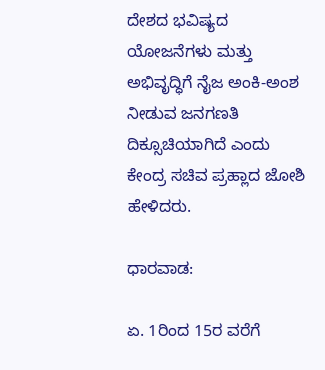ದೇಶದ ಭವಿಷ್ಯದ ಯೋಜನೆಗಳು ಮತ್ತು ಅಭಿವೃದ್ಧಿಗೆ ನೈಜ ಅಂಕಿ-ಅಂಶ ನೀಡುವ ಜನಗಣತಿ ದಿಕ್ಸೂಚಿಯಾಗಿದೆ ಎಂದು ಕೇಂದ್ರ ಸಚಿವ ಪ್ರಹ್ಲಾದ ಜೋಶಿ ಹೇಳಿದರು.

ಧಾರವಾಡ:

ಏ. 1ರಿಂದ 15ರ ವರೆಗೆ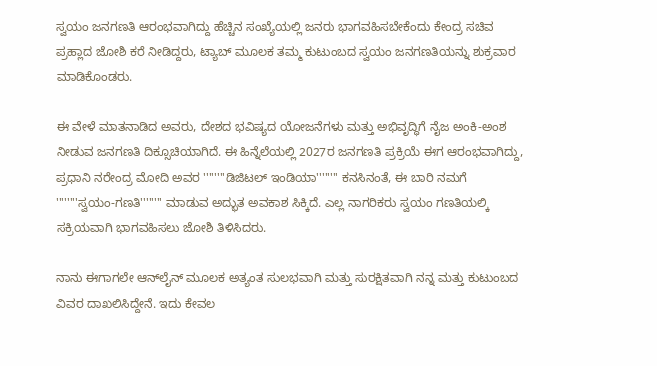ಸ್ವಯಂ ಜನಗಣತಿ ಆರಂಭವಾಗಿದ್ದು ಹೆಚ್ಚಿನ ಸಂಖ್ಯೆಯಲ್ಲಿ ಜನರು ಭಾಗವಹಿಸಬೇಕೆಂದು ಕೇಂದ್ರ ಸಚಿವ ಪ್ರಹ್ಲಾದ ಜೋಶಿ ಕರೆ ನೀಡಿದ್ದರು, ಟ್ಯಾಬ್‌ ಮೂಲಕ ತಮ್ಮ ಕುಟುಂಬದ ಸ್ವಯಂ ಜನಗಣತಿಯನ್ನು ಶುಕ್ರವಾರ ಮಾಡಿಕೊಂಡರು.

ಈ ವೇಳೆ ಮಾತನಾಡಿದ ಅವರು, ದೇಶದ ಭವಿಷ್ಯದ ಯೋಜನೆಗಳು ಮತ್ತು ಅಭಿವೃದ್ಧಿಗೆ ನೈಜ ಅಂಕಿ-ಅಂಶ ನೀಡುವ ಜನಗಣತಿ ದಿಕ್ಸೂಚಿಯಾಗಿದೆ. ಈ ಹಿನ್ನೆಲೆಯಲ್ಲಿ 2027ರ ಜನಗಣತಿ ಪ್ರಕ್ರಿಯೆ ಈಗ ಆರಂಭವಾಗಿದ್ದು, ಪ್ರಧಾನಿ ನರೇಂದ್ರ ಮೋದಿ ಅವರ ''''''''ಡಿಜಿಟಲ್ ಇಂಡಿಯಾ'''''''' ಕನಸಿನಂತೆ, ಈ ಬಾರಿ ನಮಗೆ ''''''''ಸ್ವಯಂ-ಗಣತಿ'''''''' ಮಾಡುವ ಅದ್ಭುತ ಅವಕಾಶ ಸಿಕ್ಕಿದೆ. ಎಲ್ಲ ನಾಗರಿಕರು ಸ್ವಯಂ ಗಣತಿಯಲ್ಕಿ ಸಕ್ರಿಯವಾಗಿ ಭಾಗವಹಿಸಲು ಜೋಶಿ ತಿಳಿಸಿದರು.

ನಾನು ಈಗಾಗಲೇ ಆನ್‌ಲೈನ್ ಮೂಲಕ ಅತ್ಯಂತ ಸುಲಭವಾಗಿ ಮತ್ತು ಸುರಕ್ಷಿತವಾಗಿ ನನ್ನ ಮತ್ತು ಕುಟುಂಬದ ವಿವರ ದಾಖಲಿಸಿದ್ದೇನೆ. ಇದು ಕೇವಲ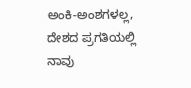ಅಂಕಿ-ಅಂಶಗಳಲ್ಲ, ದೇಶದ ಪ್ರಗತಿಯಲ್ಲಿ ನಾವು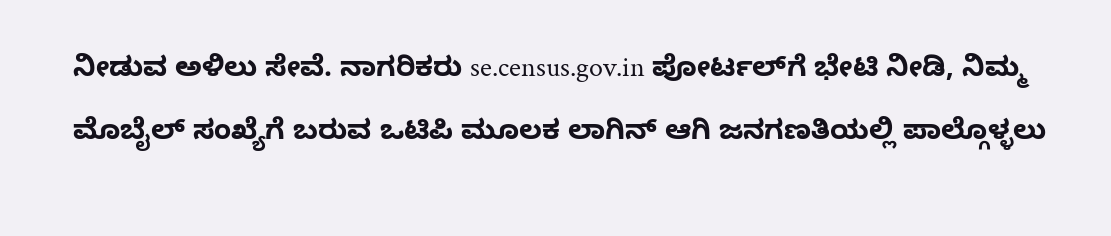ನೀಡುವ ಅಳಿಲು ಸೇವೆ. ನಾಗರಿಕರು se.census.gov.in ಪೋರ್ಟಲ್‌ಗೆ ಭೇಟಿ ನೀಡಿ, ನಿಮ್ಮ ಮೊಬೈಲ್ ಸಂಖ್ಯೆಗೆ ಬರುವ ಒಟಿಪಿ ಮೂಲಕ ಲಾಗಿನ್ ಆಗಿ ಜನಗಣತಿಯಲ್ಲಿ ಪಾಲ್ಗೊಳ್ಳಲು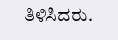ತಿಳಿಸಿದರು.